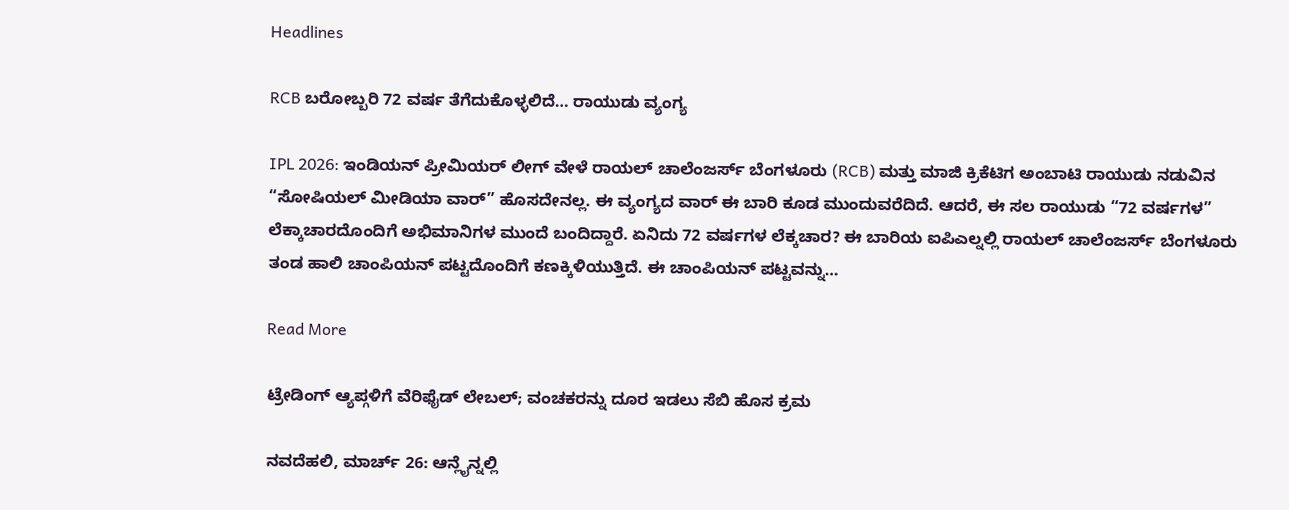Headlines

RCB ಬರೋಬ್ಬರಿ 72 ವರ್ಷ ತೆಗೆದುಕೊಳ್ಳಲಿದೆ… ರಾಯುಡು ವ್ಯಂಗ್ಯ

IPL 2026: ಇಂಡಿಯನ್ ಪ್ರೀಮಿಯರ್ ಲೀಗ್ ವೇಳೆ ರಾಯಲ್ ಚಾಲೆಂಜರ್ಸ್ ಬೆಂಗಳೂರು (RCB) ಮತ್ತು ಮಾಜಿ ಕ್ರಿಕೆಟಿಗ ಅಂಬಾಟಿ ರಾಯುಡು ನಡುವಿನ “ಸೋಷಿಯಲ್ ಮೀಡಿಯಾ ವಾರ್” ಹೊಸದೇನಲ್ಲ. ಈ ವ್ಯಂಗ್ಯದ ವಾರ್ ಈ ಬಾರಿ ಕೂಡ ಮುಂದುವರೆದಿದೆ. ಆದರೆ, ಈ ಸಲ ರಾಯುಡು “72 ವರ್ಷಗಳ” ಲೆಕ್ಕಾಚಾರದೊಂದಿಗೆ ಅಭಿಮಾನಿಗಳ ಮುಂದೆ ಬಂದಿದ್ದಾರೆ. ಏನಿದು 72 ವರ್ಷಗಳ ಲೆಕ್ಕಚಾರ? ಈ ಬಾರಿಯ ಐಪಿಎಲ್ನಲ್ಲಿ ರಾಯಲ್ ಚಾಲೆಂಜರ್ಸ್ ಬೆಂಗಳೂರು ತಂಡ ಹಾಲಿ ಚಾಂಪಿಯನ್ ಪಟ್ಟದೊಂದಿಗೆ ಕಣಕ್ಕಿಳಿಯುತ್ತಿದೆ. ಈ ಚಾಂಪಿಯನ್ ಪಟ್ಟವನ್ನು…

Read More

ಟ್ರೇಡಿಂಗ್ ಆ್ಯಪ್ಗಳಿಗೆ ವೆರಿಫೈಡ್ ಲೇಬಲ್; ವಂಚಕರನ್ನು ದೂರ ಇಡಲು ಸೆಬಿ ಹೊಸ ಕ್ರಮ

ನವದೆಹಲಿ, ಮಾರ್ಚ್ 26: ಆನ್ಲೈನ್ನಲ್ಲಿ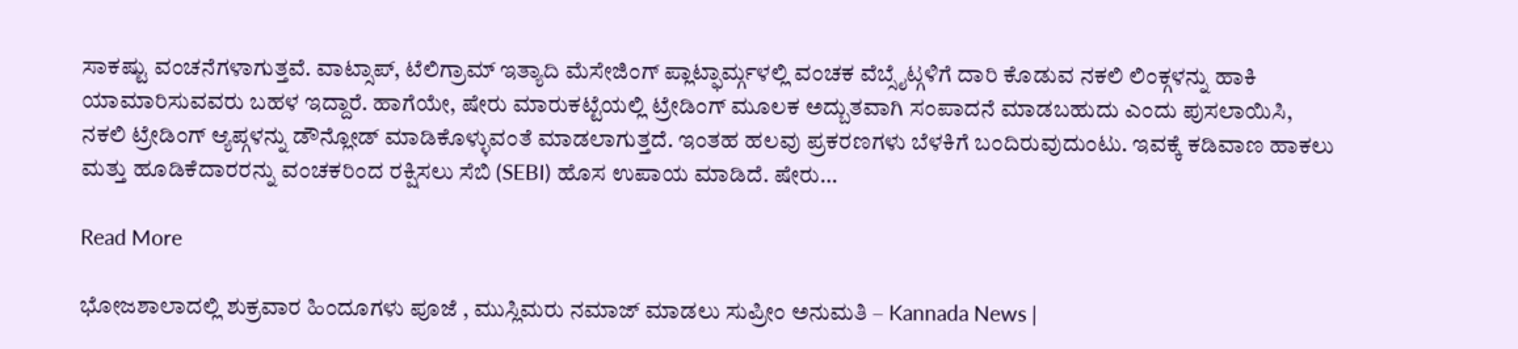ಸಾಕಷ್ಟು ವಂಚನೆಗಳಾಗುತ್ತವೆ. ವಾಟ್ಸಾಪ್, ಟೆಲಿಗ್ರಾಮ್ ಇತ್ಯಾದಿ ಮೆಸೇಜಿಂಗ್ ಪ್ಲಾಟ್ಫಾರ್ಮ್ಗಳಲ್ಲಿ ವಂಚಕ ವೆಬ್ಸೈಟ್ಗಳಿಗೆ ದಾರಿ ಕೊಡುವ ನಕಲಿ ಲಿಂಕ್ಗಳನ್ನು ಹಾಕಿ ಯಾಮಾರಿಸುವವರು ಬಹಳ ಇದ್ದಾರೆ. ಹಾಗೆಯೇ, ಷೇರು ಮಾರುಕಟ್ಟೆಯಲ್ಲಿ ಟ್ರೇಡಿಂಗ್ ಮೂಲಕ ಅದ್ಬುತವಾಗಿ ಸಂಪಾದನೆ ಮಾಡಬಹುದು ಎಂದು ಪುಸಲಾಯಿಸಿ, ನಕಲಿ ಟ್ರೇಡಿಂಗ್ ಆ್ಯಪ್ಗಳನ್ನು ಡೌನ್ಲೋಡ್ ಮಾಡಿಕೊಳ್ಳುವಂತೆ ಮಾಡಲಾಗುತ್ತದೆ. ಇಂತಹ ಹಲವು ಪ್ರಕರಣಗಳು ಬೆಳಕಿಗೆ ಬಂದಿರುವುದುಂಟು. ಇವಕ್ಕೆ ಕಡಿವಾಣ ಹಾಕಲು ಮತ್ತು ಹೂಡಿಕೆದಾರರನ್ನು ವಂಚಕರಿಂದ ರಕ್ಷಿಸಲು ಸೆಬಿ (SEBI) ಹೊಸ ಉಪಾಯ ಮಾಡಿದೆ. ಷೇರು…

Read More

ಭೋಜಶಾಲಾದಲ್ಲಿ ಶುಕ್ರವಾರ ಹಿಂದೂಗಳು ಪೂಜೆ , ಮುಸ್ಲಿಮರು ನಮಾಜ್ ಮಾಡಲು ಸುಪ್ರೀಂ ಅನುಮತಿ – Kannada News |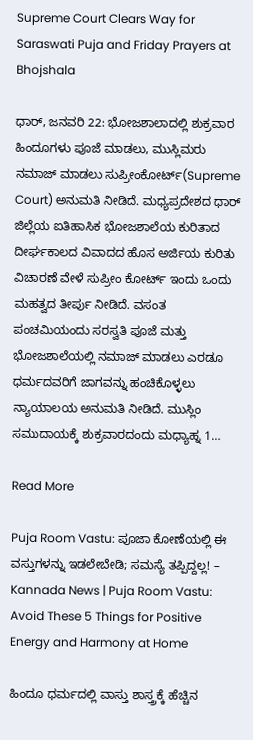Supreme Court Clears Way for Saraswati Puja and Friday Prayers at Bhojshala

ಧಾರ್, ಜನವರಿ 22: ಭೋಜಶಾಲಾದಲ್ಲಿ ಶುಕ್ರವಾರ ಹಿಂದೂಗಳು ಪೂಜೆ ಮಾಡಲು, ಮುಸ್ಲಿಮರು ನಮಾಜ್ ಮಾಡಲು ಸುಪ್ರೀಂಕೋರ್ಟ್(Supreme Court) ಅನುಮತಿ ನೀಡಿದೆ. ಮಧ್ಯಪ್ರದೇಶದ ಧಾರ್ ಜಿಲ್ಲೆಯ ಐತಿಹಾಸಿಕ ಭೋಜಶಾಲೆಯ ಕುರಿತಾದ ದೀರ್ಘಕಾಲದ ವಿವಾದದ ಹೊಸ ಅರ್ಜಿಯ ಕುರಿತು ವಿಚಾರಣೆ ವೇಳೆ ಸುಪ್ರೀಂ ಕೋರ್ಟ್ ಇಂದು ಒಂದು ಮಹತ್ವದ ತೀರ್ಪು ನೀಡಿದೆ. ವಸಂತ ಪಂಚಮಿಯಂದು ಸರಸ್ವತಿ ಪೂಜೆ ಮತ್ತು ಭೋಜಶಾಲೆಯಲ್ಲಿ ನಮಾಜ್ ಮಾಡಲು ಎರಡೂ ಧರ್ಮದವರಿಗೆ ಜಾಗವನ್ನು ಹಂಚಿಕೊಳ್ಳಲು ನ್ಯಾಯಾಲಯ ಅನುಮತಿ ನೀಡಿದೆ. ಮುಸ್ಲಿಂ ಸಮುದಾಯಕ್ಕೆ ಶುಕ್ರವಾರದಂದು ಮಧ್ಯಾಹ್ನ 1…

Read More

Puja Room Vastu: ಪೂಜಾ ಕೋಣೆಯಲ್ಲಿ ಈ ವಸ್ತುಗಳನ್ನು ಇಡಲೇಬೇಡಿ; ಸಮಸ್ಯೆ ತಪ್ಪಿದ್ದಲ್ಲ! – Kannada News | Puja Room Vastu: Avoid These 5 Things for Positive Energy and Harmony at Home

ಹಿಂದೂ ಧರ್ಮದಲ್ಲಿ ವಾಸ್ತು ಶಾಸ್ತ್ರಕ್ಕೆ ಹೆಚ್ಚಿನ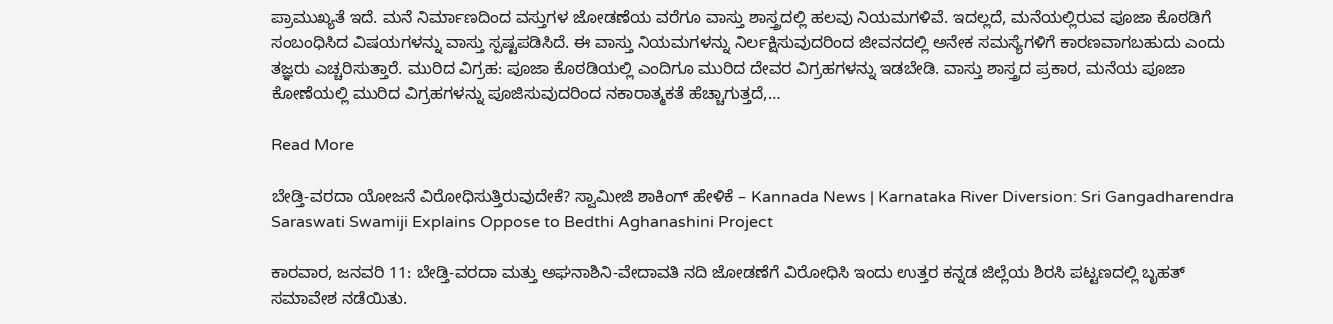ಪ್ರಾಮುಖ್ಯತೆ ಇದೆ. ಮನೆ ನಿರ್ಮಾಣದಿಂದ ವಸ್ತುಗಳ ಜೋಡಣೆಯ ವರೆಗೂ ವಾಸ್ತು ಶಾಸ್ತ್ರದಲ್ಲಿ ಹಲವು ನಿಯಮಗಳಿವೆ. ಇದಲ್ಲದೆ, ಮನೆಯಲ್ಲಿರುವ ಪೂಜಾ ಕೊಠಡಿಗೆ ಸಂಬಂಧಿಸಿದ ವಿಷಯಗಳನ್ನು ವಾಸ್ತು ಸ್ಪಷ್ಟಪಡಿಸಿದೆ. ಈ ವಾಸ್ತು ನಿಯಮಗಳನ್ನು ನಿರ್ಲಕ್ಷಿಸುವುದರಿಂದ ಜೀವನದಲ್ಲಿ ಅನೇಕ ಸಮಸ್ಯೆಗಳಿಗೆ ಕಾರಣವಾಗಬಹುದು ಎಂದು ತಜ್ಞರು ಎಚ್ಚರಿಸುತ್ತಾರೆ. ಮುರಿದ ವಿಗ್ರಹ: ಪೂಜಾ ಕೊಠಡಿಯಲ್ಲಿ ಎಂದಿಗೂ ಮುರಿದ ದೇವರ ವಿಗ್ರಹಗಳನ್ನು ಇಡಬೇಡಿ. ವಾಸ್ತು ಶಾಸ್ತ್ರದ ಪ್ರಕಾರ, ಮನೆಯ ಪೂಜಾ ಕೋಣೆಯಲ್ಲಿ ಮುರಿದ ವಿಗ್ರಹಗಳನ್ನು ಪೂಜಿಸುವುದರಿಂದ ನಕಾರಾತ್ಮಕತೆ ಹೆಚ್ಚಾಗುತ್ತದೆ,…

Read More

ಬೇಡ್ತಿ-ವರದಾ ಯೋಜನೆ ವಿರೋಧಿಸುತ್ತಿರುವುದೇಕೆ? ಸ್ವಾಮೀಜಿ ಶಾಕಿಂಗ್ ಹೇಳಿಕೆ – Kannada News | Karnataka River Diversion: Sri Gangadharendra Saraswati Swamiji Explains Oppose to Bedthi Aghanashini Project

ಕಾರವಾರ, ಜನವರಿ 11: ಬೇಡ್ತಿ-ವರದಾ ಮತ್ತು ಅಘನಾಶಿನಿ-ವೇದಾವತಿ ನದಿ ಜೋಡಣೆಗೆ ವಿರೋಧಿಸಿ ಇಂದು ಉತ್ತರ ಕನ್ನಡ ಜಿಲ್ಲೆಯ ಶಿರಸಿ ಪಟ್ಟಣದಲ್ಲಿ ಬೃಹತ್ ಸಮಾವೇಶ ನಡೆಯಿತು.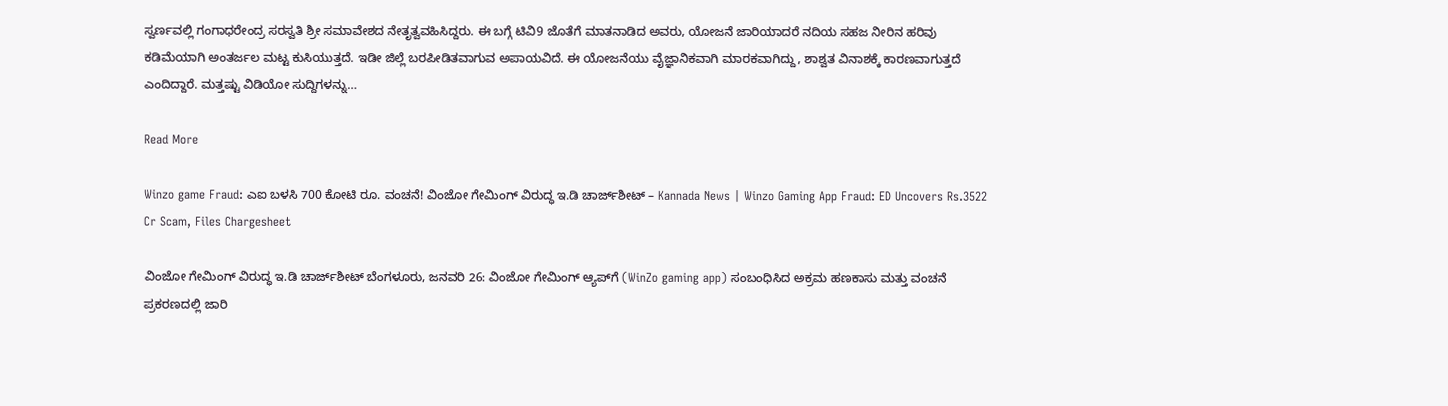ಸ್ವರ್ಣವಲ್ಲಿ ಗಂಗಾಧರೇಂದ್ರ ಸರಸ್ವತಿ ಶ್ರೀ ಸಮಾವೇಶದ ನೇತೃತ್ವವಹಿಸಿದ್ದರು. ಈ ಬಗ್ಗೆ ಟಿವಿ9 ಜೊತೆಗೆ ಮಾತನಾಡಿದ ಅವರು, ಯೋಜನೆ ಜಾರಿಯಾದರೆ ನದಿಯ ಸಹಜ ನೀರಿನ ಹರಿವು ಕಡಿಮೆಯಾಗಿ ಅಂತರ್ಜಲ ಮಟ್ಟ ಕುಸಿಯುತ್ತದೆ. ಇಡೀ ಜಿಲ್ಲೆ ಬರಪೀಡಿತವಾಗುವ ಅಪಾಯವಿದೆ. ಈ ಯೋಜನೆಯು ವೈಜ್ಞಾನಿಕವಾಗಿ ಮಾರಕವಾಗಿದ್ದು, ಶಾಶ್ವತ ವಿನಾಶಕ್ಕೆ ಕಾರಣವಾಗುತ್ತದೆ ಎಂದಿದ್ದಾರೆ. ಮತ್ತಷ್ಟು ವಿಡಿಯೋ ಸುದ್ದಿಗಳನ್ನು…

Read More

Winzo game Fraud: ಎಐ ಬಳಸಿ 700 ಕೋಟಿ ರೂ. ವಂಚನೆ! ವಿಂಜೋ ಗೇಮಿಂಗ್ ವಿರುದ್ಧ ಇ.ಡಿ ಚಾರ್ಜ್‌ಶೀಟ್ – Kannada News | Winzo Gaming App Fraud: ED Uncovers Rs.3522 Cr Scam, Files Chargesheet

ವಿಂಜೋ ಗೇಮಿಂಗ್ ವಿರುದ್ಧ ಇ.ಡಿ ಚಾರ್ಜ್‌ಶೀಟ್ ಬೆಂಗಳೂರು, ಜನವರಿ 26: ವಿಂಜೋ ಗೇಮಿಂಗ್ ಆ್ಯಪ್‌ಗೆ (WinZo gaming app) ಸಂಬಂಧಿಸಿದ ಅಕ್ರಮ ಹಣಕಾಸು ಮತ್ತು ವಂಚನೆ ಪ್ರಕರಣದಲ್ಲಿ ಜಾರಿ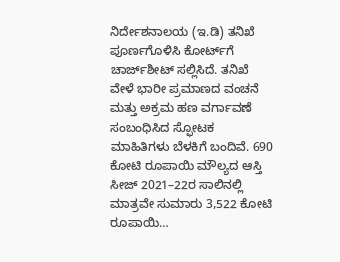ನಿರ್ದೇಶನಾಲಯ (ಇ.ಡಿ) ತನಿಖೆ ಪೂರ್ಣಗೊಳಿಸಿ ಕೋರ್ಟ್‌ಗೆ ಚಾರ್ಜ್‌ಶೀಟ್ ಸಲ್ಲಿಸಿದೆ. ತನಿಖೆ ವೇಳೆ ಭಾರೀ ಪ್ರಮಾಣದ ವಂಚನೆ ಮತ್ತು ಅಕ್ರಮ ಹಣ ವರ್ಗಾವಣೆ ಸಂಬಂಧಿಸಿದ ಸ್ಫೋಟಕ ಮಾಹಿತಿಗಳು ಬೆಳಕಿಗೆ ಬಂದಿವೆ. 690 ಕೋಟಿ ರೂಪಾಯಿ ಮೌಲ್ಯದ ಆಸ್ತಿ ಸೀಜ್ 2021–22ರ ಸಾಲಿನಲ್ಲಿ ಮಾತ್ರವೇ ಸುಮಾರು 3,522 ಕೋಟಿ ರೂಪಾಯಿ…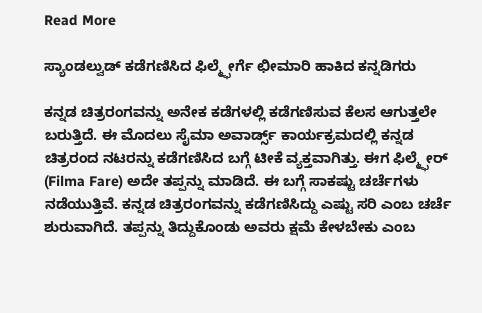Read More

ಸ್ಯಾಂಡಲ್ವುಡ್ ಕಡೆಗಣಿಸಿದ ಫಿಲ್ಮ್ಫೇರ್ಗೆ ಛೀಮಾರಿ ಹಾಕಿದ ಕನ್ನಡಿಗರು

ಕನ್ನಡ ಚಿತ್ರರಂಗವನ್ನು ಅನೇಕ ಕಡೆಗಳಲ್ಲಿ ಕಡೆಗಣಿಸುವ ಕೆಲಸ ಆಗುತ್ತಲೇ ಬರುತ್ತಿದೆ. ಈ ಮೊದಲು ಸೈಮಾ ಅವಾರ್ಡ್ಸ್ ಕಾರ್ಯಕ್ರಮದಲ್ಲಿ ಕನ್ನಡ ಚಿತ್ರರಂದ ನಟರನ್ನು ಕಡೆಗಣಿಸಿದ ಬಗ್ಗೆ ಟೀಕೆ ವ್ಯಕ್ತವಾಗಿತ್ತು. ಈಗ ಫಿಲ್ಮ್ಫೇರ್ (Filma Fare) ಅದೇ ತಪ್ಪನ್ನು ಮಾಡಿದೆ. ಈ ಬಗ್ಗೆ ಸಾಕಷ್ಟು ಚರ್ಚೆಗಳು ನಡೆಯುತ್ತಿವೆ. ಕನ್ನಡ ಚಿತ್ರರಂಗವನ್ನು ಕಡೆಗಣಿಸಿದ್ದು ಎಷ್ಟು ಸರಿ ಎಂಬ ಚರ್ಚೆ ಶುರುವಾಗಿದೆ. ತಪ್ಪನ್ನು ತಿದ್ದುಕೊಂಡು ಅವರು ಕ್ಷಮೆ ಕೇಳಬೇಕು ಎಂಬ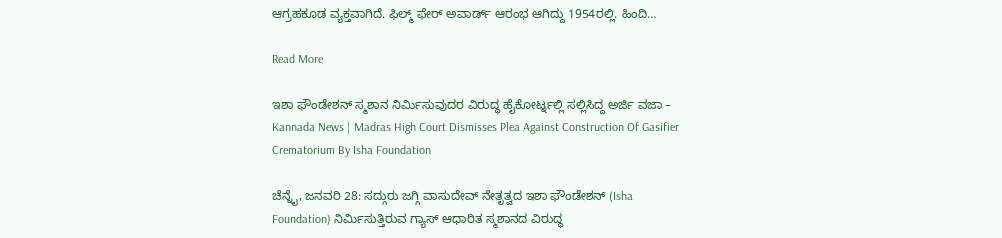ಆಗ್ರಹಕೂಡ ವ್ಯಕ್ತವಾಗಿದೆ. ಫಿಲ್ಮ್ ಫೇರ್ ಅವಾರ್ಡ್ ಆರಂಭ ಆಗಿದ್ದು 1954ರಲ್ಲಿ. ಹಿಂದಿ…

Read More

ಇಶಾ ಫೌಂಡೇಶನ್ ಸ್ಮಶಾನ ನಿರ್ಮಿಸುವುದರ ವಿರುದ್ಧ ಹೈಕೋರ್ಟ್ನಲ್ಲಿ ಸಲ್ಲಿಸಿದ್ದ ಅರ್ಜಿ ವಜಾ – Kannada News | Madras High Court Dismisses Plea Against Construction Of Gasifier Crematorium By Isha Foundation

ಚೆನ್ನೈ, ಜನವರಿ 28: ಸದ್ಗುರು ಜಗ್ಗಿ ವಾಸುದೇವ್ ನೇತೃತ್ವದ ಇಶಾ ಫೌಂಡೇಶನ್ (Isha Foundation) ನಿರ್ಮಿಸುತ್ತಿರುವ ಗ್ಯಾಸ್ ಆಧಾರಿತ ಸ್ಮಶಾನದ ವಿರುದ್ಧ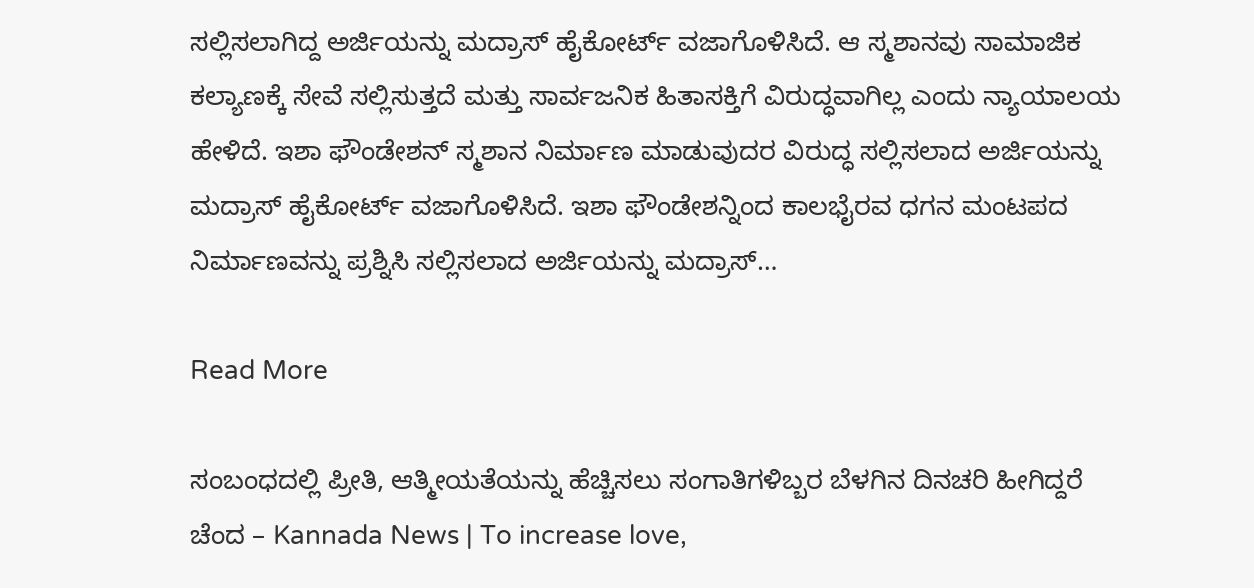ಸಲ್ಲಿಸಲಾಗಿದ್ದ ಅರ್ಜಿಯನ್ನು ಮದ್ರಾಸ್ ಹೈಕೋರ್ಟ್ ವಜಾಗೊಳಿಸಿದೆ. ಆ ಸ್ಮಶಾನವು ಸಾಮಾಜಿಕ ಕಲ್ಯಾಣಕ್ಕೆ ಸೇವೆ ಸಲ್ಲಿಸುತ್ತದೆ ಮತ್ತು ಸಾರ್ವಜನಿಕ ಹಿತಾಸಕ್ತಿಗೆ ವಿರುದ್ಧವಾಗಿಲ್ಲ ಎಂದು ನ್ಯಾಯಾಲಯ ಹೇಳಿದೆ. ಇಶಾ ಫೌಂಡೇಶನ್ ಸ್ಮಶಾನ ನಿರ್ಮಾಣ ಮಾಡುವುದರ ವಿರುದ್ಧ ಸಲ್ಲಿಸಲಾದ ಅರ್ಜಿಯನ್ನು ಮದ್ರಾಸ್ ಹೈಕೋರ್ಟ್ ವಜಾಗೊಳಿಸಿದೆ. ಇಶಾ ಫೌಂಡೇಶನ್ನಿಂದ ಕಾಲಭೈರವ ಧಗನ ಮಂಟಪದ ನಿರ್ಮಾಣವನ್ನು ಪ್ರಶ್ನಿಸಿ ಸಲ್ಲಿಸಲಾದ ಅರ್ಜಿಯನ್ನು ಮದ್ರಾಸ್…

Read More

ಸಂಬಂಧದಲ್ಲಿ ಪ್ರೀತಿ, ಆತ್ಮೀಯತೆಯನ್ನು ಹೆಚ್ಚಿಸಲು ಸಂಗಾತಿಗಳಿಬ್ಬರ ಬೆಳಗಿನ ದಿನಚರಿ ಹೀಗಿದ್ದರೆ ಚೆಂದ – Kannada News | To increase love,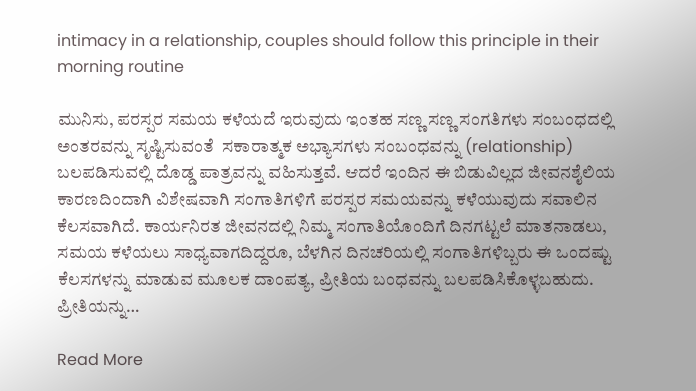intimacy in a relationship, couples should follow this principle in their morning routine

ಮುನಿಸು, ಪರಸ್ಪರ ಸಮಯ ಕಳೆಯದೆ ಇರುವುದು ಇಂತಹ ಸಣ್ಣ ಸಣ್ಣ ಸಂಗತಿಗಳು ಸಂಬಂಧದಲ್ಲಿ ಅಂತರವನ್ನು ಸೃಷ್ಟಿಸುವಂತೆ  ಸಕಾರಾತ್ಮಕ ಅಭ್ಯಾಸಗಳು ಸಂಬಂಧವನ್ನು (relationship) ಬಲಪಡಿಸುವಲ್ಲಿ ದೊಡ್ಡ ಪಾತ್ರವನ್ನು ವಹಿಸುತ್ತವೆ. ಆದರೆ ಇಂದಿನ ಈ ಬಿಡುವಿಲ್ಲದ ಜೀವನಶೈಲಿಯ ಕಾರಣದಿಂದಾಗಿ ವಿಶೇಷವಾಗಿ ಸಂಗಾತಿಗಳಿಗೆ ಪರಸ್ಪರ ಸಮಯವನ್ನು ಕಳೆಯುವುದು ಸವಾಲಿನ ಕೆಲಸವಾಗಿದೆ. ಕಾರ್ಯನಿರತ ಜೀವನದಲ್ಲಿ ನಿಮ್ಮ ಸಂಗಾತಿಯೊಂದಿಗೆ ದಿನಗಟ್ಟಲೆ ಮಾತನಾಡಲು, ಸಮಯ ಕಳೆಯಲು ಸಾಧ್ಯವಾಗದಿದ್ದರೂ, ಬೆಳಗಿನ ದಿನಚರಿಯಲ್ಲಿ ಸಂಗಾತಿಗಳಿಬ್ಬರು ಈ ಒಂದಷ್ಟು ಕೆಲಸಗಳನ್ನು ಮಾಡುವ ಮೂಲಕ ದಾಂಪತ್ಯ, ಪ್ರೀತಿಯ ಬಂಧವನ್ನು ಬಲಪಡಿಸಿಕೊಳ್ಳಬಹುದು. ಪ್ರೀತಿಯನ್ನು…

Read More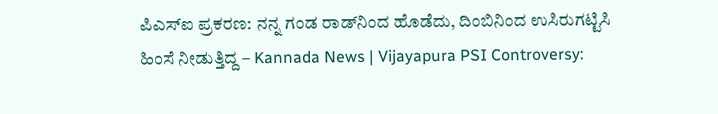ಪಿಎಸ್‌ಐ ಪ್ರಕರಣ: ನನ್ನ ಗಂಡ ರಾಡ್‌ನಿಂದ ಹೊಡೆದು, ದಿಂಬಿನಿಂದ ಉಸಿರುಗಟ್ಟಿಸಿ ಹಿಂಸೆ ನೀಡುತ್ತಿದ್ದ – Kannada News | Vijayapura PSI Controversy: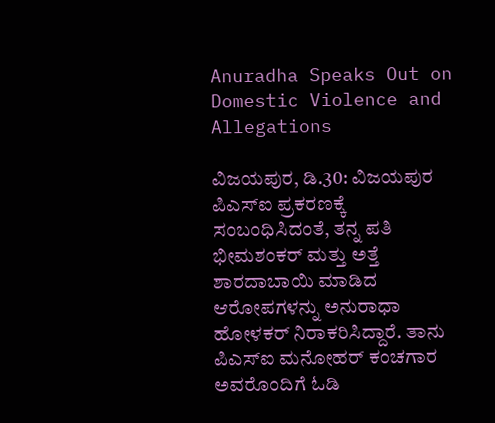Anuradha Speaks Out on Domestic Violence and Allegations

ವಿಜಯಪುರ, ಡಿ.30: ವಿಜಯಪುರ ಪಿಎಸ್‌ಐ ಪ್ರಕರಣಕ್ಕೆ ಸಂಬಂಧಿಸಿದಂತೆ, ತನ್ನ ಪತಿ ಭೀಮಶಂಕರ್ ಮತ್ತು ಅತ್ತೆ ಶಾರದಾಬಾಯಿ ಮಾಡಿದ ಆರೋಪಗಳನ್ನು ಅನುರಾಧಾ ಹೋಳಕರ್ ನಿರಾಕರಿಸಿದ್ದಾರೆ. ತಾನು ಪಿಎಸ್‌ಐ ಮನೋಹರ್ ಕಂಚಗಾರ ಅವರೊಂದಿಗೆ ಓಡಿ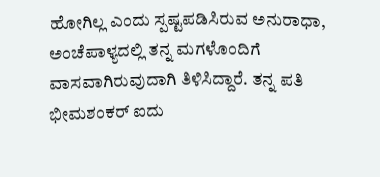ಹೋಗಿಲ್ಲ ಎಂದು ಸ್ಪಷ್ಟಪಡಿಸಿರುವ ಅನುರಾಧಾ, ಅಂಚೆಪಾಳ್ಯದಲ್ಲಿ ತನ್ನ ಮಗಳೊಂದಿಗೆ ವಾಸವಾಗಿರುವುದಾಗಿ ತಿಳಿಸಿದ್ದಾರೆ. ತನ್ನ ಪತಿ ಭೀಮಶಂಕರ್ ಐದು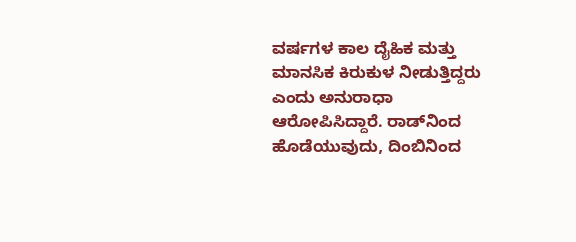ವರ್ಷಗಳ ಕಾಲ ದೈಹಿಕ ಮತ್ತು ಮಾನಸಿಕ ಕಿರುಕುಳ ನೀಡುತ್ತಿದ್ದರು ಎಂದು ಅನುರಾಧಾ ಆರೋಪಿಸಿದ್ದಾರೆ. ರಾಡ್‌ನಿಂದ ಹೊಡೆಯುವುದು, ದಿಂಬಿನಿಂದ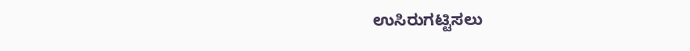ಉಸಿರುಗಟ್ಟಿಸಲು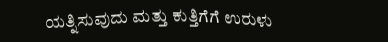ಯತ್ನಿಸುವುದು ಮತ್ತು ಕುತ್ತಿಗೆಗೆ ಉರುಳು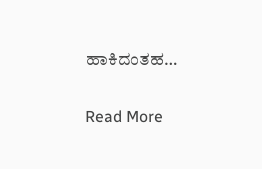ಹಾಕಿದಂತಹ…

Read More